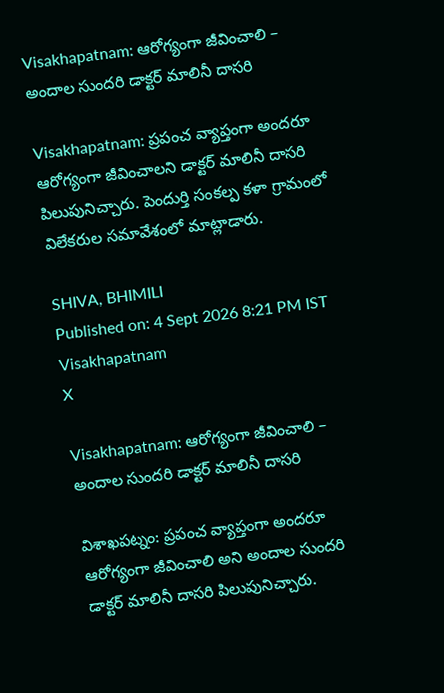Visakhapatnam: ఆరోగ్యంగా జీవించాలి – అందాల సుందరి డాక్టర్ మాలినీ దాసరి

Visakhapatnam: ప్రపంచ వ్యాప్తంగా అందరూ ఆరోగ్యంగా జీవించాలని డాక్టర్ మాలినీ దాసరి పిలుపునిచ్చారు. పెందుర్తి సంకల్ప కళా గ్రామంలో విలేకరుల సమావేశంలో మాట్లాడారు.

SHIVA, BHIMILI
Published on: 4 Sept 2026 8:21 PM IST
Visakhapatnam
X

Visakhapatnam: ఆరోగ్యంగా జీవించాలి – అందాల సుందరి డాక్టర్ మాలినీ దాసరి

విశాఖపట్నం: ప్రపంచ వ్యాప్తంగా అందరూ ఆరోగ్యంగా జీవించాలి అని అందాల సుందరి డాక్టర్ మాలినీ దాసరి పిలుపునిచ్చారు.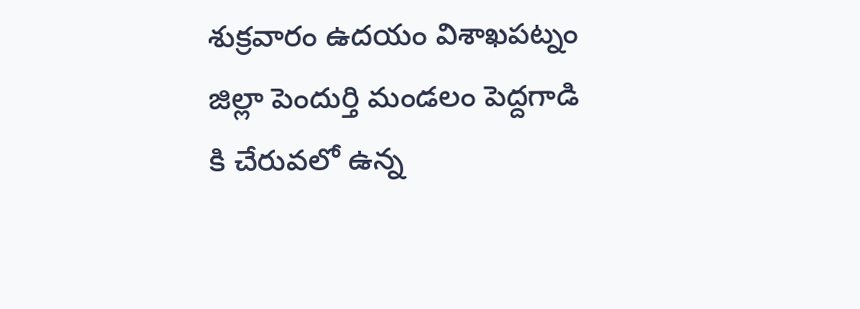శుక్రవారం ఉదయం విశాఖపట్నం జిల్లా పెందుర్తి మండలం పెద్దగాడి కి చేరువలో ఉన్న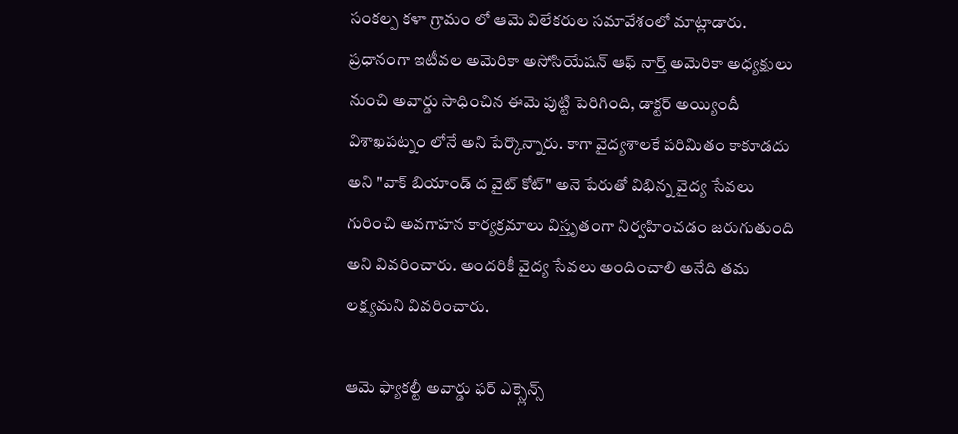సంకల్ప కళా గ్రామం లో ఆమె విలేకరుల సమావేశంలో మాట్లాడారు. ప్రధానంగా ఇటీవల అమెరికా అసోసియేషన్ ఆఫ్ నార్త్ అమెరికా అధ్యక్షులు నుంచి అవార్డు సాధించిన ఈమె పుట్టి పెరిగింది, డాక్టర్ అయ్యిందీ విశాఖపట్నం లోనే అని పేర్కొన్నారు. కాగా వైద్యశాలకే పరిమితం కాకూడదు అని "వాక్ బియాండ్ ద వైట్ కోట్‌" అనె పేరుతో విభిన్న వైద్య సేవలు గురించి అవగాహన కార్యక్రమాలు విస్తృతంగా నిర్వహించడం జరుగుతుంది అని వివరించారు. అందరికీ వైద్య సేవలు అందించాలి అనేది తమ లక్ష్యమని వివరించారు.

ఆమె ఫ్యాకల్టీ అవార్డు ఫర్ ఎక్స్లెన్స్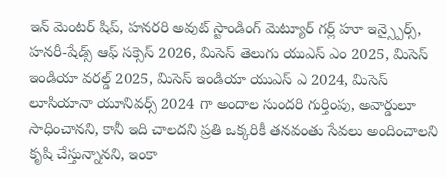ఇన్ మెంటర్ ‌షిప్, హనరరి అవుట్ స్టాండింగ్ మెట్యూర్ గర్ల్ హూ ఇన్స్పైర్స్, హనరీ-షేడ్స్ ఆఫ్ సక్సెస్ 2026, మిసెస్ తెలుగు యుఎస్ ఎం 2025, మిసెస్ ఇండియా వరల్డ్ 2025, మిసెస్ ఇండియా యుఎస్ ఎ 2024, మిసెస్ లూసియానా యూనివర్స్ 2024 గా అందాల సుందరి గుర్తింపు, అవార్డులూ సాధించానని, కానీ ఇది చాలదని ప్రతి ఒక్కరికీ తనవంతు సేవలు అందించాలని కృషి చేస్తున్నానని, ఇంకా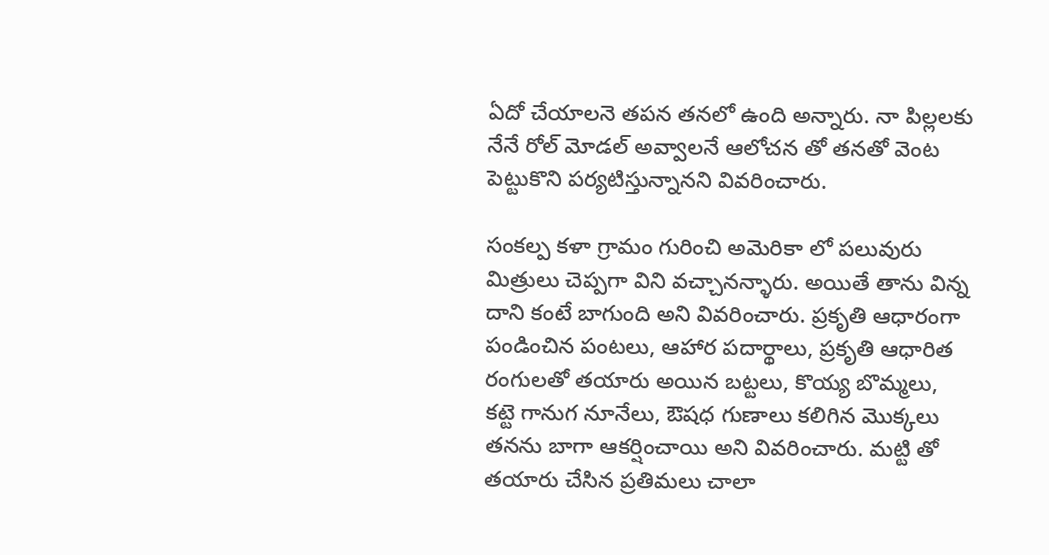ఏదో చేయాలనె తపన తనలో ఉంది అన్నారు. నా పిల్లలకు నేనే రోల్ మోడల్ అవ్వాలనే ఆలోచన తో తనతో వెంట పెట్టుకొని పర్యటిస్తున్నానని వివరించారు.

సంకల్ప కళా గ్రామం గురించి అమెరికా లో పలువురు మిత్రులు చెప్పగా విని వచ్చానన్ళారు. అయితే తాను విన్న దాని కంటే బాగుంది అని వివరించారు. ప్రకృతి ఆధారంగా పండించిన పంటలు, ఆహార పదార్థాలు, ప్రకృతి ఆధారిత రంగులతో తయారు అయిన బట్టలు, కొయ్య బొమ్మలు, కట్టె గానుగ నూనేలు, ఔషధ గుణాలు కలిగిన మొక్కలు తనను బాగా ఆకర్షించాయి అని వివరించారు. మట్టి తో తయారు చేసిన ప్రతిమలు చాలా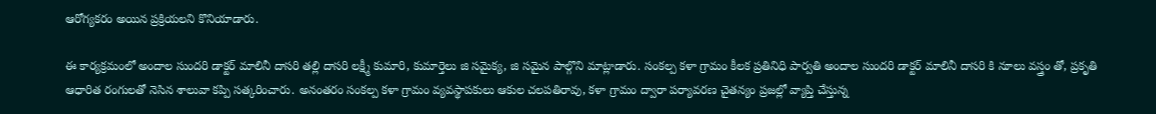ఆరోగ్యకరం అయిన ప్రక్రియలని కొనియాడారు.

ఈ కార్యక్రమంలో అందాల సుందరి డాక్టర్ మాలినీ దాసరి తల్లి దాసరి లక్ష్మీ కుమారి, కుమార్తెలు జి సమైక్య, జి సమైన పాల్గొని మాట్లాడారు. సంకల్ప కళా గ్రామం కీలక ప్రతినిధి పార్వతి అందాల సుందరి డాక్టర్ మాలినీ దాసరి కి నూలు వస్త్రం తో, ప్రకృతి ఆధారిత రంగులతో నెసిన శాలువా కప్పి సత్కరించారు. అనంతరం సంకల్ప కళా గ్రామం వ్యవస్థాపకులు ఆకుల చలపతిరావు, కళా గ్రామం ద్వారా పర్యావరణ చైతన్యం ప్రజల్లో వ్యాప్తి చేస్తున్న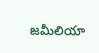జమీలియా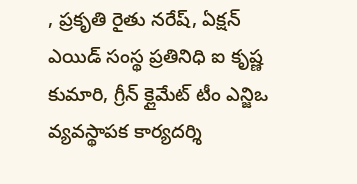, ప్రకృతి రైతు నరేష్, ఏక్షన్ ఎయిడ్ సంస్థ ప్రతినిధి ఐ కృష్ణ కుమారి, గ్రీన్ క్లైమేట్ టీం ఎన్జిఒ వ్యవస్థాపక కార్యదర్శి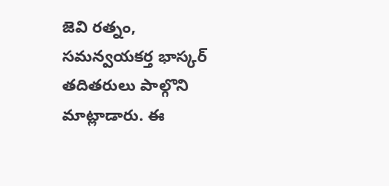జెవి రత్నం, సమన్వయకర్త భాస్కర్ తదితరులు పాల్గొని మాట్లాడారు. ఈ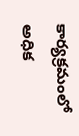కార్యక్రమంలో అధిక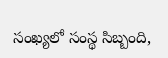సంఖ్యలో సంస్థ సిబ్బంది,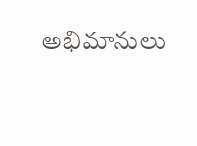అభిమానులు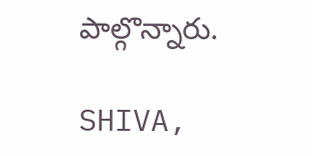పాల్గొన్నారు.

SHIVA,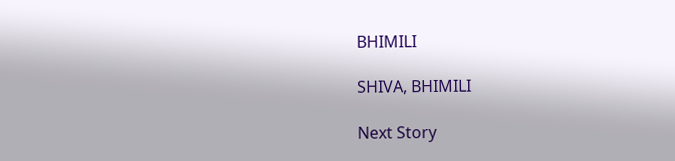BHIMILI

SHIVA, BHIMILI

Next Story